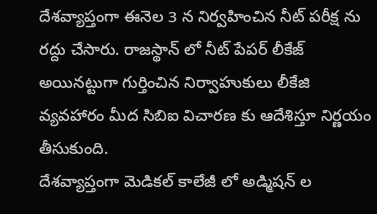దేశవ్యాప్తంగా ఈనెల 3 న నిర్వహించిన నీట్ పరీక్ష ను రద్దు చేసారు. రాజస్థాన్ లో నీట్ పేపర్ లీకేజ్ అయినట్టుగా గుర్తించిన నిర్వాహుకులు లీకేజి వ్యవహారం మీద సిబిఐ విచారణ కు ఆదేశిస్తూ నిర్ణయం తీసుకుంది.
దేశవ్యాప్తంగా మెడికల్ కాలేజీ లో అడ్మిషన్ ల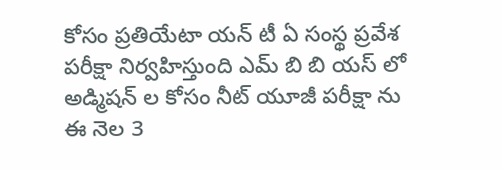కోసం ప్రతియేటా యన్ టీ ఏ సంస్థ ప్రవేశ పరీక్షా నిర్వహిస్తుంది ఎమ్ బి బి యస్ లో అడ్మిషన్ ల కోసం నీట్ యూజీ పరీక్షా ను ఈ నెల 3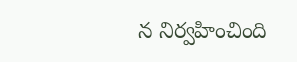న నిర్వహించింది